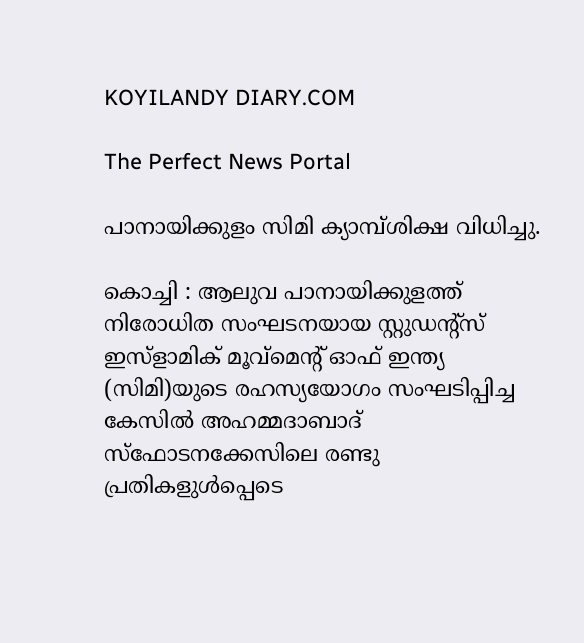KOYILANDY DIARY.COM

The Perfect News Portal

പാനായിക്കുളം സിമി ക്യാമ്പ്ശിക്ഷ വിധിച്ചു.

കൊച്ചി : ആലുവ പാനായിക്കുളത്ത് നിരോധിത സംഘടനയായ സ്റ്റുഡന്റ്സ് ഇസ്ളാമിക് മൂവ്മെന്റ് ഓഫ് ഇന്ത്യ (സിമി)യുടെ രഹസ്യയോഗം സംഘടിപ്പിച്ച കേസില്‍ അഹമ്മദാബാദ് സ്ഫോടനക്കേസിലെ രണ്ടു പ്രതികളുള്‍പ്പെടെ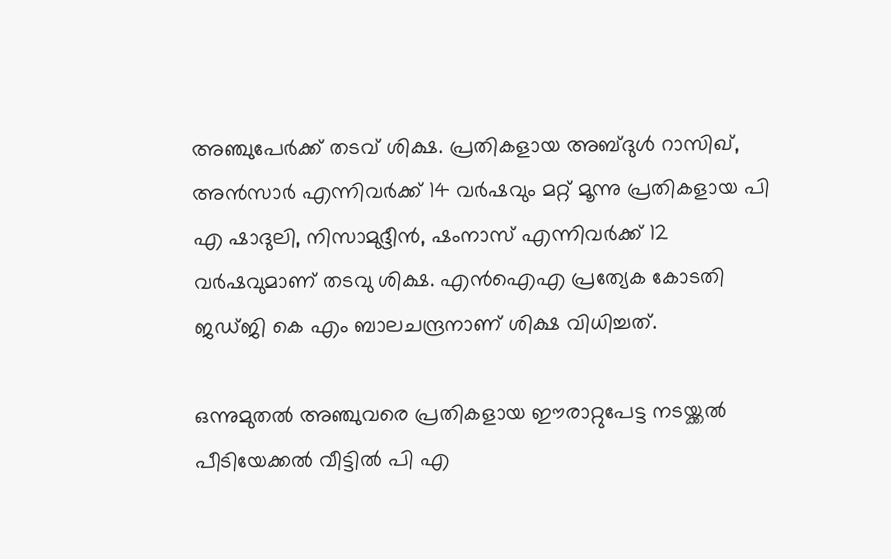അഞ്ചുപേര്‍ക്ക് തടവ് ശിക്ഷ. പ്രതികളായ അബ്ദുള്‍ റാസിഖ്, അന്‍സാര്‍ എന്നിവര്‍ക്ക് 14 വര്‍ഷവും മറ്റ് മൂന്നു പ്രതികളായ പി എ ഷാദുലി, നിസാമുദ്ദീന്‍, ഷംനാസ് എന്നിവര്‍ക്ക് 12 വര്‍ഷവുമാണ് തടവു ശിക്ഷ. എന്‍ഐഎ പ്രത്യേക കോടതി ജഡ്ജി കെ എം ബാലചന്ദ്രനാണ് ശിക്ഷ വിധിച്ചത്.

ഒന്നുമുതല്‍ അഞ്ചുവരെ പ്രതികളായ ഈരാറ്റുപേട്ട നടയ്ക്കല്‍ പീടിയേക്കല്‍ വീട്ടില്‍ പി എ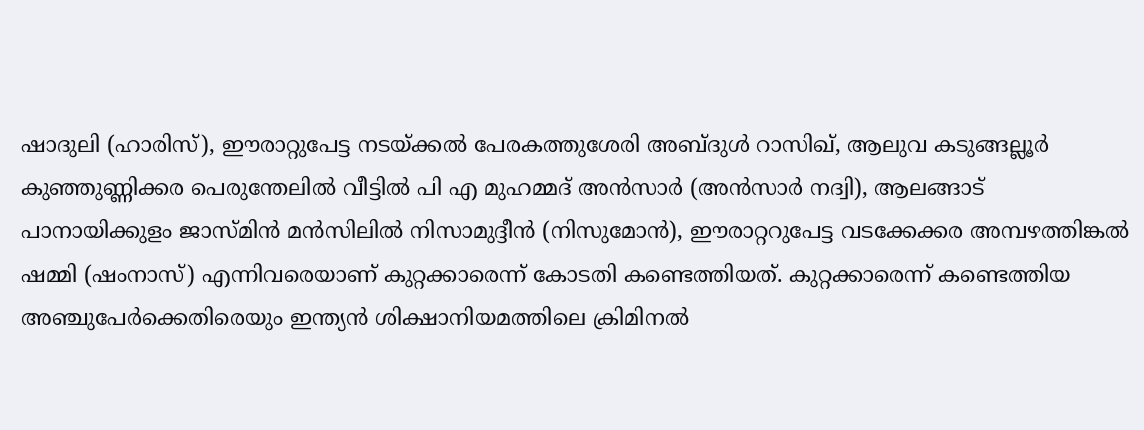ഷാദുലി (ഹാരിസ്), ഈരാറ്റുപേട്ട നടയ്ക്കല്‍ പേരകത്തുശേരി അബ്ദുള്‍ റാസിഖ്, ആലുവ കടുങ്ങല്ലൂര്‍ കുഞ്ഞുണ്ണിക്കര പെരുന്തേലില്‍ വീട്ടില്‍ പി എ മുഹമ്മദ് അന്‍സാര്‍ (അന്‍സാര്‍ നദ്വി), ആലങ്ങാട് പാനായിക്കുളം ജാസ്മിന്‍ മന്‍സിലില്‍ നിസാമുദ്ദീന്‍ (നിസുമോന്‍), ഈരാറ്ററുപേട്ട വടക്കേക്കര അമ്പഴത്തിങ്കല്‍ ഷമ്മി (ഷംനാസ്) എന്നിവരെയാണ് കുറ്റക്കാരെന്ന് കോടതി കണ്ടെത്തിയത്. കുറ്റക്കാരെന്ന് കണ്ടെത്തിയ അഞ്ചുപേര്‍ക്കെതിരെയും ഇന്ത്യന്‍ ശിക്ഷാനിയമത്തിലെ ക്രിമിനല്‍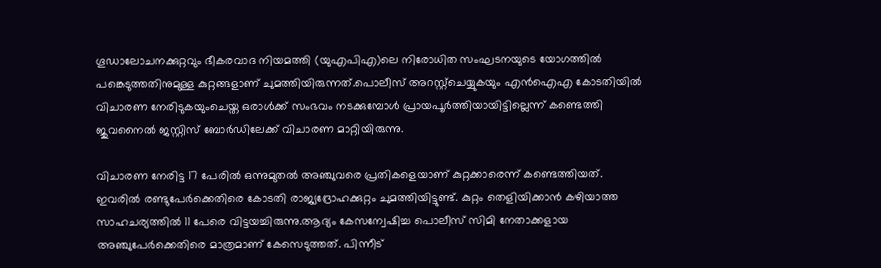ഗൂഡാലോചനക്കുറ്റവും ഭീകരവാദ നിയമത്തി (യുഎപിഎ)ലെ നിരോധിത സംഘടനയുടെ യോഗത്തില്‍ പങ്കെടുത്തതിനുമുള്ള കുറ്റങ്ങളാണ് ചുമത്തിയിരുന്നത്.പൊലീസ് അറസ്റ്റ്ചെയ്യുകയും എന്‍ഐഎ കോടതിയില്‍ വിചാരണ നേരിടുകയുംചെയ്ത ഒരാള്‍ക്ക് സംഭവം നടക്കുമ്പോള്‍ പ്രായപൂര്‍ത്തിയായിട്ടില്ലെന്ന് കണ്ടെത്തി ജുവനൈല്‍ ജസ്റ്റിസ് ബോര്‍ഡിലേക്ക് വിചാരണ മാറ്റിയിരുന്നു.

വിചാരണ നേരിട്ട 17 പേരില്‍ ഒന്നുമുതല്‍ അഞ്ചുവരെ പ്രതികളെയാണ് കുറ്റക്കാരെന്ന് കണ്ടെത്തിയത്. ഇവരില്‍ രണ്ടുപേര്‍ക്കെതിരെ കോടതി രാജ്യദ്രോഹക്കുറ്റം ചുമത്തിയിട്ടുണ്ട്. കുറ്റം തെളിയിക്കാന്‍ കഴിയാത്ത സാഹചര്യത്തില്‍ 11 പേരെ വിട്ടയച്ചിരുന്നു.ആദ്യം കേസന്വേഷിച്ച പൊലീസ് സിമി നേതാക്കളായ അഞ്ചുപേര്‍ക്കെതിരെ മാത്രമാണ് കേസെടുത്തത്. പിന്നീട്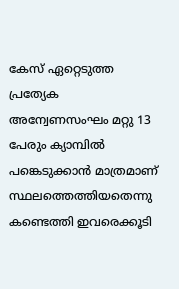കേസ് ഏറ്റെടുത്ത പ്രത്യേക അന്വേണസംഘം മറ്റു 13 പേരും ക്യാമ്പില്‍ പങ്കെടുക്കാന്‍ മാത്രമാണ് സ്ഥലത്തെത്തിയതെന്നു കണ്ടെത്തി ഇവരെക്കൂടി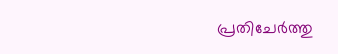പ്രതിചേര്‍ത്തു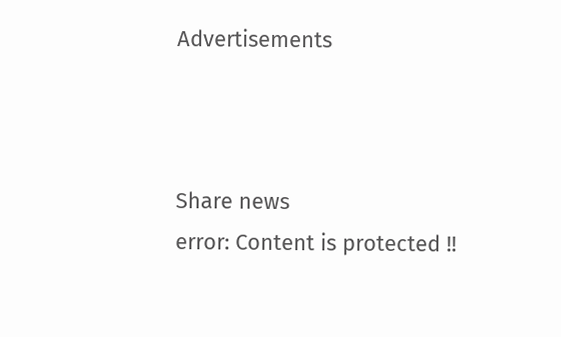Advertisements



Share news
error: Content is protected !!